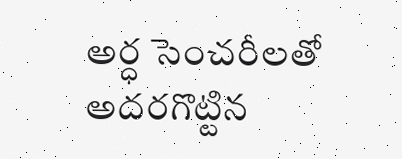అర్ధ సెంచరీలతో అదరగొట్టిన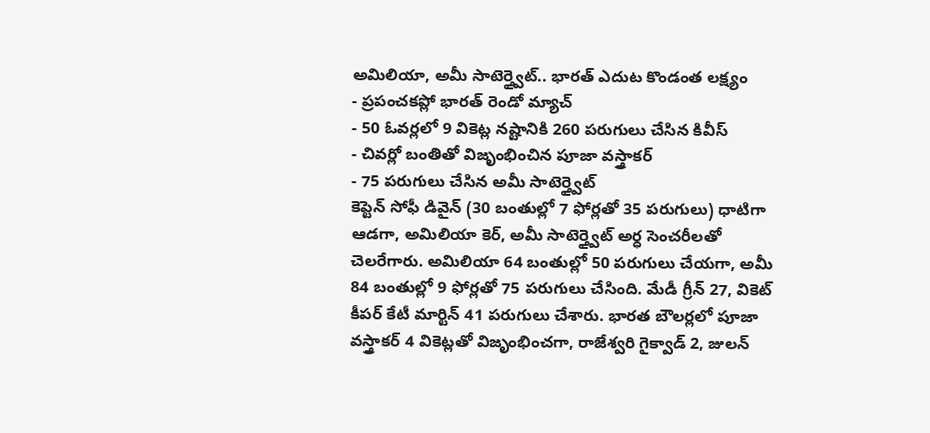అమిలియా, అమీ సాటెర్త్వైట్.. భారత్ ఎదుట కొండంత లక్ష్యం
- ప్రపంచకప్లో భారత్ రెండో మ్యాచ్
- 50 ఓవర్లలో 9 వికెట్ల నష్టానికి 260 పరుగులు చేసిన కివీస్
- చివర్లో బంతితో విజృంభించిన పూజా వస్త్రాకర్
- 75 పరుగులు చేసిన అమీ సాటెర్త్వైట్
కెప్టెన్ సోఫీ డివైన్ (30 బంతుల్లో 7 ఫోర్లతో 35 పరుగులు) ధాటిగా ఆడగా, అమిలియా కెర్, అమీ సాటెర్త్వైట్ అర్ధ సెంచరీలతో చెలరేగారు. అమిలియా 64 బంతుల్లో 50 పరుగులు చేయగా, అమీ 84 బంతుల్లో 9 ఫోర్లతో 75 పరుగులు చేసింది. మేడీ గ్రీన్ 27, వికెట్ కీపర్ కేటీ మార్టిన్ 41 పరుగులు చేశారు. భారత బౌలర్లలో పూజా వస్త్రాకర్ 4 వికెట్లతో విజృంభించగా, రాజేశ్వరి గైక్వాడ్ 2, జులన్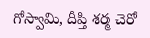గోస్వామి, దీప్తి శర్మ చెరో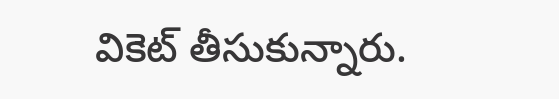వికెట్ తీసుకున్నారు.